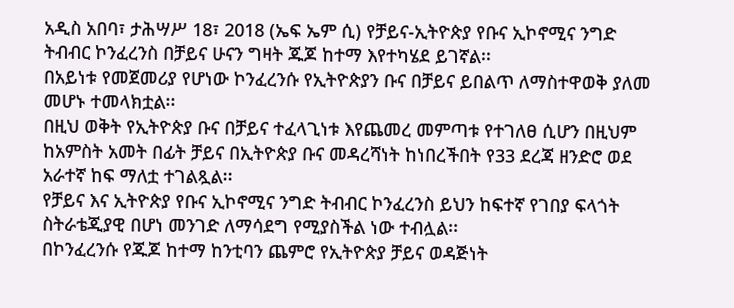አዲስ አበባ፣ ታሕሣሥ 18፣ 2018 (ኤፍ ኤም ሲ) የቻይና-ኢትዮጵያ የቡና ኢኮኖሚና ንግድ ትብብር ኮንፈረንስ በቻይና ሁናን ግዛት ጁጆ ከተማ እየተካሄደ ይገኛል፡፡
በአይነቱ የመጀመሪያ የሆነው ኮንፈረንሱ የኢትዮጵያን ቡና በቻይና ይበልጥ ለማስተዋወቅ ያለመ መሆኑ ተመላክቷል፡፡
በዚህ ወቅት የኢትዮጵያ ቡና በቻይና ተፈላጊነቱ እየጨመረ መምጣቱ የተገለፀ ሲሆን በዚህም ከአምስት አመት በፊት ቻይና በኢትዮጵያ ቡና መዳረሻነት ከነበረችበት የ33 ደረጃ ዘንድሮ ወደ አራተኛ ከፍ ማለቷ ተገልጿል፡፡
የቻይና እና ኢትዮጵያ የቡና ኢኮኖሚና ንግድ ትብብር ኮንፈረንስ ይህን ከፍተኛ የገበያ ፍላጎት ስትራቴጂያዊ በሆነ መንገድ ለማሳደግ የሚያስችል ነው ተብሏል፡፡
በኮንፈረንሱ የጁጆ ከተማ ከንቲባን ጨምሮ የኢትዮጵያ ቻይና ወዳጅነት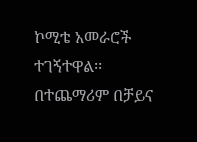ኮሚቴ አመራሮች ተገኝተዋል፡፡
በተጨማሪም በቻይና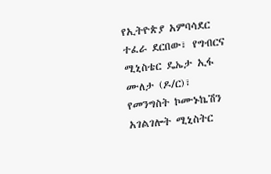የኢትዮጵያ አምባሳደር ተፈራ ደርበው፣ የግብርና ሚኒስቴር ዴኤታ ኢፋ ሙለታ (ዶ/ር)፣ የመንግስት ኮሙኑኬሽን አገልገሎት ሚኒስትር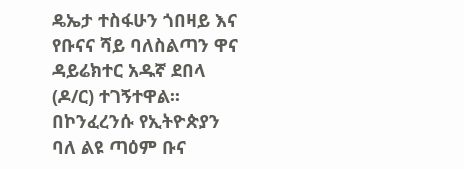ዴኤታ ተስፋሁን ጎበዛይ እና የቡናና ሻይ ባለስልጣን ዋና ዳይሬክተር አዱኛ ደበላ (ዶ/ር) ተገኝተዋል፡፡
በኮንፈረንሱ የኢትዮጵያን ባለ ልዩ ጣዕም ቡና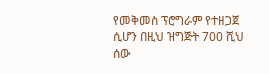የመቅመስ ፕሮግራም የተዘጋጀ ሲሆን በዚህ ዝግጅት 700 ሺህ ሰው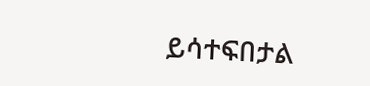ይሳተፍበታል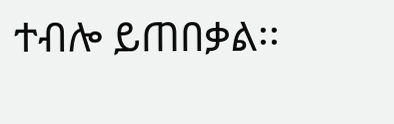ተብሎ ይጠበቃል፡፡